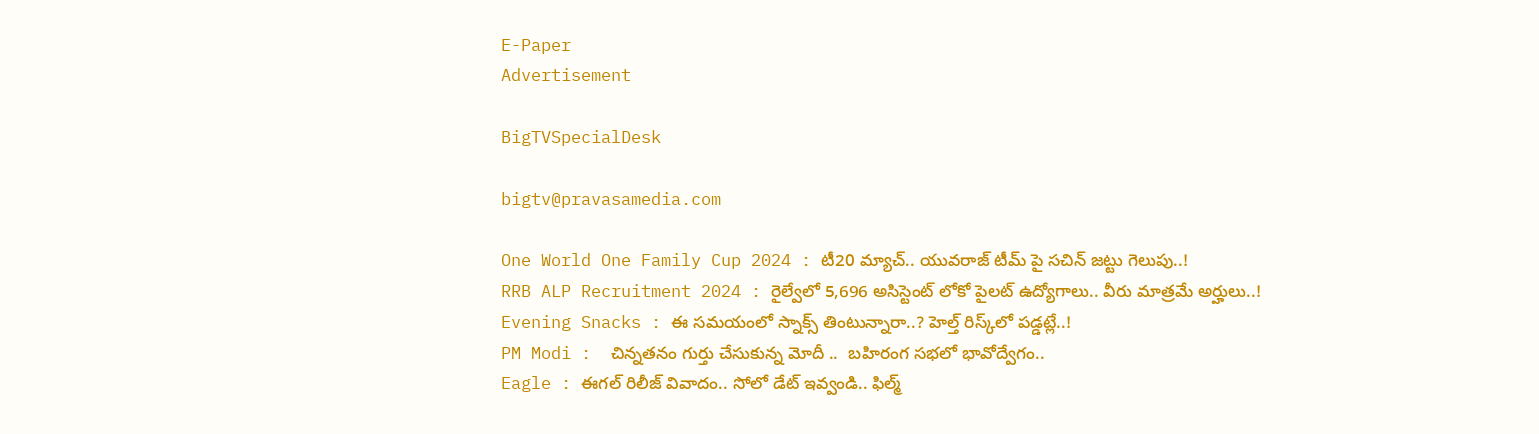E-Paper
Advertisement

BigTVSpecialDesk

bigtv@pravasamedia.com

One World One Family Cup 2024 : టీ20 మ్యాచ్.. యువరాజ్ టీమ్ పై సచిన్ జట్టు గెలుపు..!
RRB ALP Recruitment 2024 : రైల్వేలో 5,696 అసిస్టెంట్ లోకో పైలట్ ఉద్యోగాలు.. వీరు మాత్రమే అర్హులు..!
Evening Snacks : ఈ సమయంలో స్నాక్స్ తింటున్నారా..? హెల్త్ రిస్క్‌లో పడ్డట్లే..!
PM Modi :  చిన్నతనం గుర్తు చేసుకున్న మోదీ ..  బహిరంగ సభలో భావోద్వేగం..
Eagle : ఈగల్ రిలీజ్ వివాదం.. సోలో డేట్ ఇవ్వండి.. ఫిల్మ్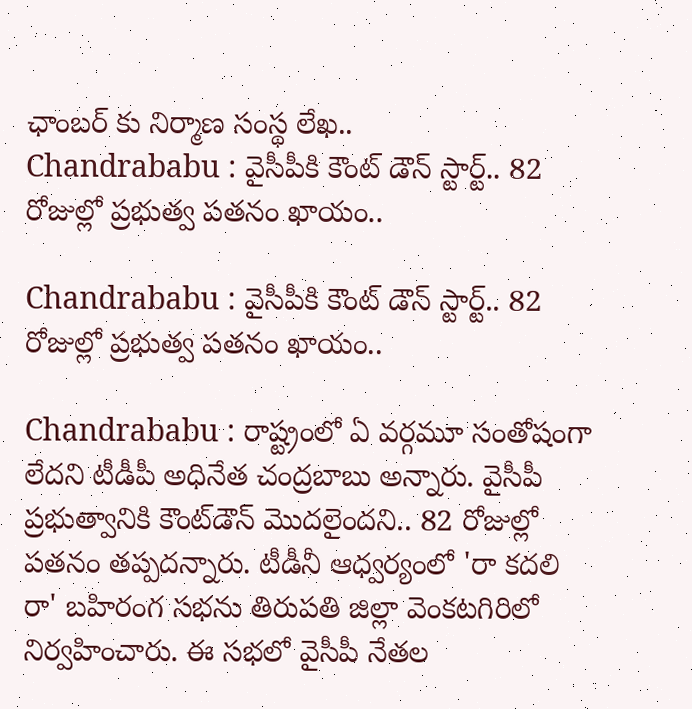ఛాంబర్ కు నిర్మాణ సంస్థ లేఖ..
Chandrababu : వైసీపీకి కౌంట్ డౌన్ స్టార్ట్.. 82 రోజుల్లో ప్రభుత్వ పతనం ఖాయం..

Chandrababu : వైసీపీకి కౌంట్ డౌన్ స్టార్ట్.. 82 రోజుల్లో ప్రభుత్వ పతనం ఖాయం..

Chandrababu : రాష్ట్రంలో ఏ వర్గమూ సంతోషంగా లేదని టీడీపీ అధినేత చంద్రబాబు అన్నారు. వైసీపీ ప్రభుత్వానికి కౌంట్‌డౌన్‌ మొదలైందని.. 82 రోజుల్లో పతనం తప్పదన్నారు. టీడీనీ ఆధ్వర్యంలో 'రా కదలి రా' బహిరంగ సభను తిరుపతి జిల్లా వెంకటగిరిలో నిర్వహించారు. ఈ సభలో వైసీపీ నేతల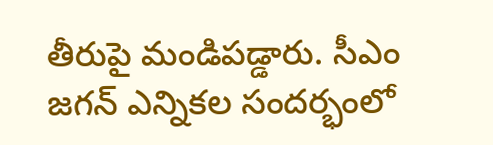తీరుపై మండిపడ్డారు. సీఎం జగన్ ఎన్నికల సందర్భంలో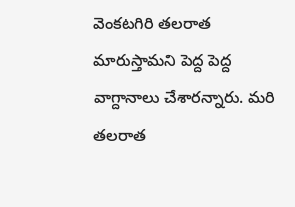వెంకటగిరి తలరాత మారుస్తామని పెద్ద పెద్ద వాగ్దానాలు చేశారన్నారు. మరి తలరాత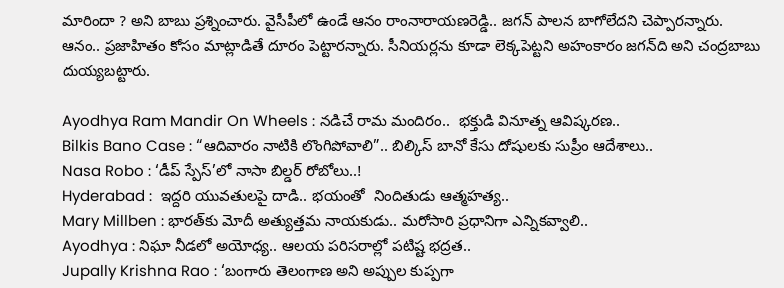మారిందా ? అని బాబు ప్రశ్నించారు. వైసీపీలో ఉండే ఆనం రాంనారాయణరెడ్డి.. జగన్‌ పాలన బాగోలేదని చెప్పారన్నారు. ఆనం.. ప్రజాహితం కోసం మాట్లాడితే దూరం పెట్టారన్నారు. సీనియర్లను కూడా లెక్కపెట్టని అహంకారం జగన్‌ది అని చంద్రబాబు దుయ్యబట్టారు.

Ayodhya Ram Mandir On Wheels : నడిచే రామ మందిరం..  భక్తుడి వినూత్న ఆవిష్కరణ..
Bilkis Bano Case : “ఆదివారం నాటికి లొంగిపోవాలి”.. బిల్కిస్ బానో కేసు దోషులకు సుప్రీం ఆదేశాలు..
Nasa Robo : ‘డీప్ స్పేస్’లో నాసా బిల్డర్ రోబోలు..!
Hyderabad :  ఇద్దరి యువతులపై దాడి.. భయంతో  నిందితుడు ఆత్మహత్య..
Mary Millben : భారత్‌కు మోదీ అత్యుత్తమ నాయకుడు.. మరోసారి ప్రధానిగా ఎన్నికవ్వాలి..
Ayodhya : నిఘా నీడలో అయోధ్య.. ఆలయ పరిసరాల్లో పటిష్ట భద్రత..
Jupally Krishna Rao : ‘బంగారు తెలంగాణ అని అప్పుల కుప్పగా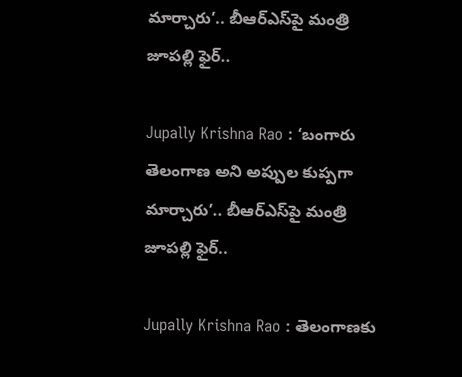మార్చారు’.. బీఆర్ఎస్‌పై మంత్రి జూపల్లి ఫైర్..

Jupally Krishna Rao : ‘బంగారు తెలంగాణ అని అప్పుల కుప్పగా మార్చారు’.. బీఆర్ఎస్‌పై మంత్రి జూపల్లి ఫైర్..

Jupally Krishna Rao : తెలంగాణకు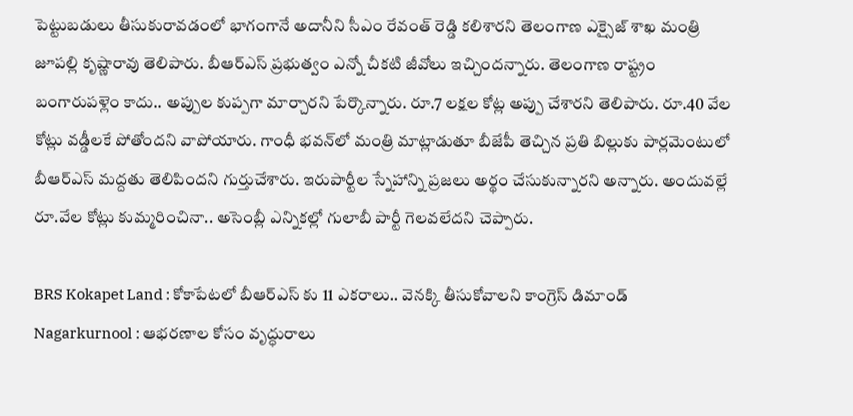పెట్టుబడులు తీసుకురావడంలో భాగంగానే అదానీని సీఎం రేవంత్‌ రెడ్డి కలిశారని తెలంగాణ ఎక్సైజ్ శాఖ మంత్రి జూపల్లి కృష్ణారావు తెలిపారు. బీఆర్ఎస్ ప్రభుత్వం ఎన్నో చీకటి జీవోలు ఇచ్చిందన్నారు. తెలంగాణ రాష్ట్రం బంగారుపళ్లెం కాదు.. అప్పుల కుప్పగా మార్చారని పేర్కొన్నారు. రూ.7 లక్షల కోట్ల అప్పు చేశారని తెలిపారు. రూ.40 వేల కోట్లు వడ్డీలకే పోతోందని వాపోయారు. గాంధీ భవన్‌లో మంత్రి మాట్లాడుతూ బీజేపీ తెచ్చిన ప్రతి బిల్లుకు పార్లమెంటులో బీఆర్ఎస్ మద్దతు తెలిపిందని గుర్తుచేశారు. ఇరుపార్టీల స్నేహాన్ని ప్రజలు అర్థం చేసుకున్నారని అన్నారు. అందువల్లే రూ.వేల కోట్లు కుమ్మరించినా.. అసెంబ్లీ ఎన్నికల్లో గులాబీ పార్టీ గెలవలేదని చెప్పారు.

BRS Kokapet Land : కోకాపేటలో బీఆర్ఎస్ కు 11 ఎకరాలు.. వెనక్కి తీసుకోవాలని కాంగ్రెస్ డిమాండ్
Nagarkurnool : ఆభరణాల కోసం వృద్ధురాలు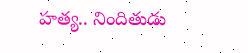హత్య.. నిందితుడు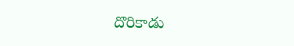దొరికాడు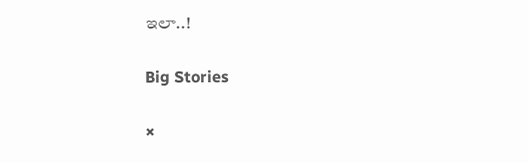ఇలా..!

Big Stories

×